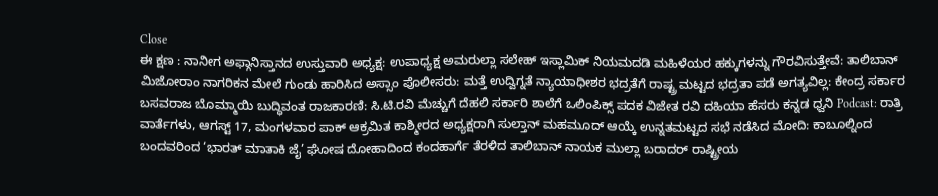Close
ಈ ಕ್ಷಣ : ನಾನೀಗ ಅಫ್ಗಾನಿಸ್ತಾನದ ಉಸ್ತುವಾರಿ ಅಧ್ಯಕ್ಷ: ಉಪಾಧ್ಯಕ್ಷ ಅಮರುಲ್ಲಾ ಸಲೇಹ್ ಇಸ್ಲಾಮಿಕ್ ನಿಯಮದಡಿ ಮಹಿಳೆಯರ ಹಕ್ಕುಗಳನ್ನು ಗೌರವಿಸುತ್ತೇವೆ: ತಾಲಿಬಾನ್ ಮಿಜೋರಾಂ ನಾಗರಿಕನ ಮೇಲೆ ಗುಂಡು ಹಾರಿಸಿದ ಅಸ್ಸಾಂ ಪೊಲೀಸರು: ಮತ್ತೆ ಉದ್ವಿಗ್ನತೆ ನ್ಯಾಯಾಧೀಶರ ಭದ್ರತೆಗೆ ರಾಷ್ಟ್ರ ಮಟ್ಟದ ಭದ್ರತಾ ಪಡೆ ಅಗತ್ಯವಿಲ್ಲ: ಕೇಂದ್ರ ಸರ್ಕಾರ ಬಸವರಾಜ ಬೊಮ್ಮಾಯಿ ಬುದ್ಧಿವಂತ ರಾಜಕಾರಣಿ: ಸಿ.ಟಿ.ರವಿ ಮೆಚ್ಚುಗೆ ದೆಹಲಿ ಸರ್ಕಾರಿ ಶಾಲೆಗೆ ಒಲಿಂಪಿಕ್ಸ್ ಪದಕ ವಿಜೇತ ರವಿ ದಹಿಯಾ ಹೆಸರು ಕನ್ನಡ ಧ್ವನಿ Podcast: ರಾತ್ರಿ ವಾರ್ತೆಗಳು, ಆಗಸ್ಟ್ 17, ಮಂಗಳವಾರ ಪಾಕ್ ಆಕ್ರಮಿತ ಕಾಶ್ಮೀರದ ಅಧ್ಯಕ್ಷರಾಗಿ ಸುಲ್ತಾನ್ ಮಹಮೂದ್ ಆಯ್ಕೆ ಉನ್ನತಮಟ್ಟದ ಸಭೆ ನಡೆಸಿದ ಮೋದಿ: ಕಾಬೂಲ್ನಿಂದ ಬಂದವರಿಂದ ‘ಭಾರತ್ ಮಾತಾಕಿ ಜೈ’ ಘೋಷ ದೋಹಾದಿಂದ ಕಂದಹಾರ್ಗೆ ತೆರಳಿದ ತಾಲಿಬಾನ್ ನಾಯಕ ಮುಲ್ಲಾ ಬರಾದರ್ ರಾಷ್ಟ್ರೀಯ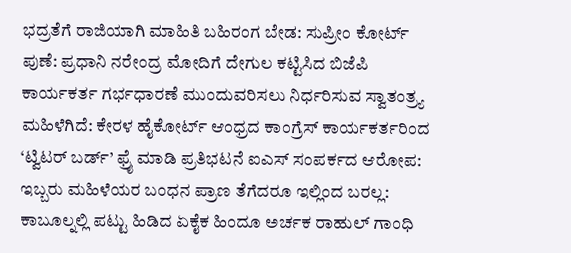ಭದ್ರತೆಗೆ ರಾಜಿಯಾಗಿ ಮಾಹಿತಿ ಬಹಿರಂಗ ಬೇಡ: ಸುಪ್ರೀಂ ಕೋರ್ಟ್ ಪುಣೆ: ಪ್ರಧಾನಿ ನರೇಂದ್ರ ಮೋದಿಗೆ ದೇಗುಲ ಕಟ್ಟಿಸಿದ ಬಿಜೆಪಿ ಕಾರ್ಯಕರ್ತ ಗರ್ಭಧಾರಣೆ ಮುಂದುವರಿಸಲು ನಿರ್ಧರಿಸುವ ಸ್ವಾತಂತ್ರ್ಯ ಮಹಿಳೆಗಿದೆ: ಕೇರಳ ಹೈಕೋರ್ಟ್ ಆಂಧ್ರದ ಕಾಂಗ್ರೆಸ್ ಕಾರ್ಯಕರ್ತರಿಂದ ‘ಟ್ವಿಟರ್ ಬರ್ಡ್’ ಫ್ರೈ ಮಾಡಿ ಪ್ರತಿಭಟನೆ ಐಎಸ್ ಸಂಪರ್ಕದ ಆರೋಪ: ಇಬ್ಬರು ಮಹಿಳೆಯರ ಬಂಧನ ಪ್ರಾಣ ತೆಗೆದರೂ ಇಲ್ಲಿಂದ ಬರಲ್ಲ: ಕಾಬೂಲ್ನಲ್ಲಿ ಪಟ್ಟು ಹಿಡಿದ ಏಕೈಕ ಹಿಂದೂ ಅರ್ಚಕ ರಾಹುಲ್ ಗಾಂಧಿ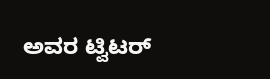ಅವರ ಟ್ವಿಟರ್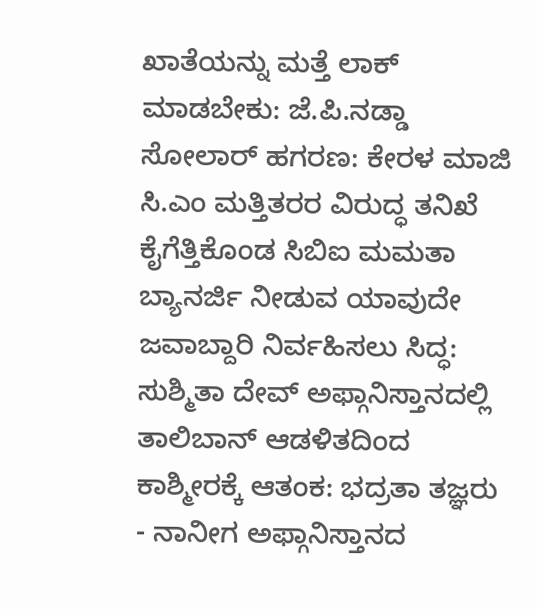ಖಾತೆಯನ್ನು ಮತ್ತೆ ಲಾಕ್ ಮಾಡಬೇಕು: ಜೆ.ಪಿ.ನಡ್ಡಾ ಸೋಲಾರ್ ಹಗರಣ: ಕೇರಳ ಮಾಜಿ ಸಿ.ಎಂ ಮತ್ತಿತರರ ವಿರುದ್ಧ ತನಿಖೆ ಕೈಗೆತ್ತಿಕೊಂಡ ಸಿಬಿಐ ಮಮತಾ ಬ್ಯಾನರ್ಜಿ ನೀಡುವ ಯಾವುದೇ ಜವಾಬ್ದಾರಿ ನಿರ್ವಹಿಸಲು ಸಿದ್ಧ: ಸುಶ್ಮಿತಾ ದೇವ್ ಅಫ್ಗಾನಿಸ್ತಾನದಲ್ಲಿ ತಾಲಿಬಾನ್ ಆಡಳಿತದಿಂದ ಕಾಶ್ಮೀರಕ್ಕೆ ಆತಂಕ: ಭದ್ರತಾ ತಜ್ಞರು
- ನಾನೀಗ ಅಫ್ಗಾನಿಸ್ತಾನದ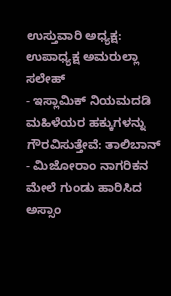ಉಸ್ತುವಾರಿ ಅಧ್ಯಕ್ಷ: ಉಪಾಧ್ಯಕ್ಷ ಅಮರುಲ್ಲಾ ಸಲೇಹ್
- ಇಸ್ಲಾಮಿಕ್ ನಿಯಮದಡಿ ಮಹಿಳೆಯರ ಹಕ್ಕುಗಳನ್ನು ಗೌರವಿಸುತ್ತೇವೆ: ತಾಲಿಬಾನ್
- ಮಿಜೋರಾಂ ನಾಗರಿಕನ ಮೇಲೆ ಗುಂಡು ಹಾರಿಸಿದ ಅಸ್ಸಾಂ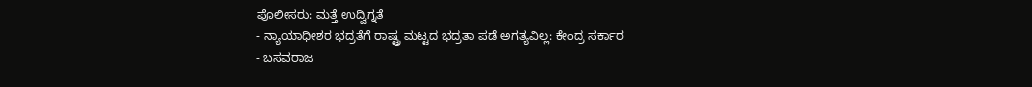ಪೊಲೀಸರು: ಮತ್ತೆ ಉದ್ವಿಗ್ನತೆ
- ನ್ಯಾಯಾಧೀಶರ ಭದ್ರತೆಗೆ ರಾಷ್ಟ್ರ ಮಟ್ಟದ ಭದ್ರತಾ ಪಡೆ ಅಗತ್ಯವಿಲ್ಲ: ಕೇಂದ್ರ ಸರ್ಕಾರ
- ಬಸವರಾಜ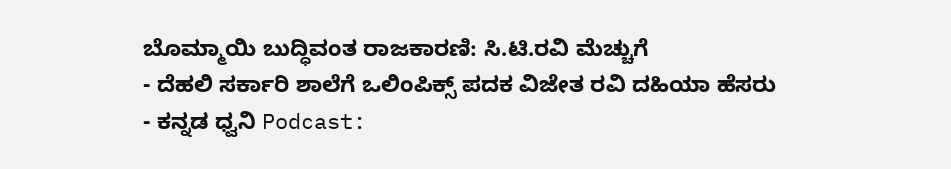ಬೊಮ್ಮಾಯಿ ಬುದ್ಧಿವಂತ ರಾಜಕಾರಣಿ: ಸಿ.ಟಿ.ರವಿ ಮೆಚ್ಚುಗೆ
- ದೆಹಲಿ ಸರ್ಕಾರಿ ಶಾಲೆಗೆ ಒಲಿಂಪಿಕ್ಸ್ ಪದಕ ವಿಜೇತ ರವಿ ದಹಿಯಾ ಹೆಸರು
- ಕನ್ನಡ ಧ್ವನಿ Podcast: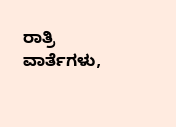ರಾತ್ರಿ ವಾರ್ತೆಗಳು,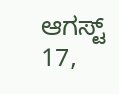ಆಗಸ್ಟ್ 17,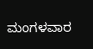ಮಂಗಳವಾರ